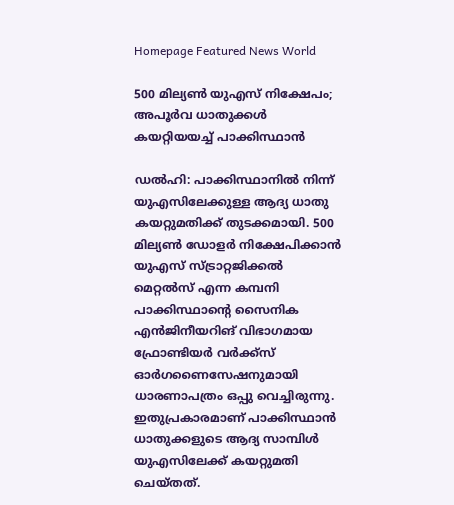Homepage Featured News World

500 മില്യൺ യുഎസ് നിക്ഷേപം; അപൂർവ ധാതുക്കൾ കയറ്റിയയച്ച് പാക്കിസ്ഥാൻ

ഡൽഹി: പാക്കിസ്ഥാനിൽ നിന്ന് യുഎസിലേക്കുള്ള ആദ്യ ധാതു കയറ്റുമതിക്ക് തുടക്കമായി. 500 മില്യൺ ഡോളർ നിക്ഷേപിക്കാൻ യുഎസ് സ്ട്രാറ്റജിക്കൽ മെറ്റൽസ് എന്ന കമ്പനി പാക്കിസ്ഥാന്റെ സൈനിക എൻജിനീയറിങ് വിഭാഗമായ ഫ്രോണ്ടിയർ വർക്ക്സ് ഓർഗണൈസേഷനുമായി ധാരണാപത്രം ഒപ്പു വെച്ചിരുന്നു. ഇതുപ്രകാരമാണ് പാക്കിസ്ഥാൻ ധാതുക്കളുടെ ആദ്യ സാമ്പിൾ യുഎസിലേക്ക് കയറ്റുമതി ചെയ്തത്.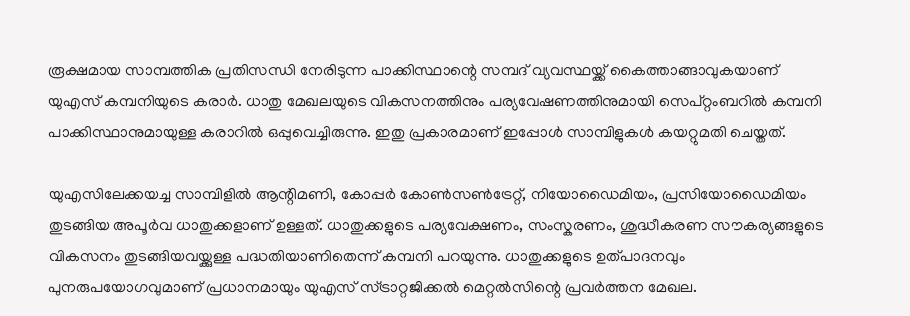രൂക്ഷമായ സാമ്പത്തിക പ്രതിസന്ധി നേരിടുന്ന പാക്കിസ്ഥാന്റെ സമ്പദ് വ്യവസ്ഥയ്ക്ക് കൈത്താങ്ങാവുകയാണ് യുഎസ് കമ്പനിയുടെ കരാർ. ധാതു മേഖലയുടെ വികസനത്തിനും പര്യവേഷണത്തിനുമായി സെപ്റ്റംബറിൽ കമ്പനി പാക്കിസ്ഥാനുമായുള്ള കരാറിൽ ഒപ്പുവെച്ചിരുന്നു. ഇതു പ്രകാരമാണ് ഇപ്പോൾ സാമ്പിളുകൾ കയറ്റുമതി ചെയ്തത്.

യുഎസിലേക്കയച്ച സാമ്പിളിൽ ആന്റിമണി, കോപ്പർ കോൺസൺട്രേറ്റ്, നിയോഡൈമിയം, പ്രസിയോഡൈമിയം തുടങ്ങിയ അപൂർവ ധാതുക്കളാണ് ഉള്ളത്. ധാതുക്കളുടെ പര്യവേക്ഷണം, സംസ്കരണം, ശുദ്ധീകരണ സൗകര്യങ്ങളുടെ വികസനം തുടങ്ങിയവയ്ക്കുള്ള പദ്ധതിയാണിതെന്ന് കമ്പനി പറയുന്നു. ധാതുക്കളുടെ ഉത്പാദനവും പുനരുപയോഗവുമാണ് പ്രധാനമായും യുഎസ് സ്ട്രാറ്റജിക്കൽ മെറ്റൽസിന്റെ പ്രവർത്തന മേഖല.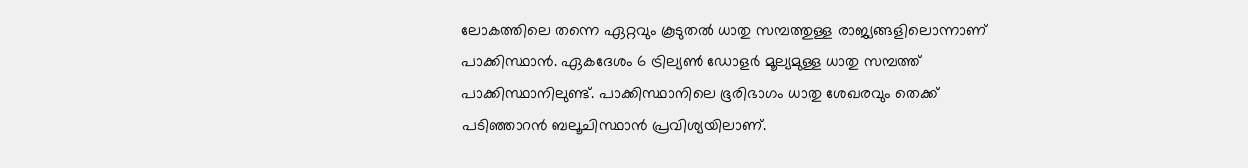ലോകത്തിലെ തന്നെ ഏറ്റവും കൂടുതൽ ധാതു സമ്പത്തുള്ള രാജ്യങ്ങളിലൊന്നാണ് പാക്കിസ്ഥാൻ. ഏകദേശം 6 ട്രില്യൺ ഡോളർ മൂല്യമുള്ള ധാതു സമ്പത്ത് പാക്കിസ്ഥാനിലുണ്ട്. പാക്കിസ്ഥാനിലെ ഭൂരിഭാഗം ധാതു ശേഖരവും തെക്ക് പടിഞ്ഞാറൻ ബലൂചിസ്ഥാൻ പ്രവിശ്യയിലാണ്.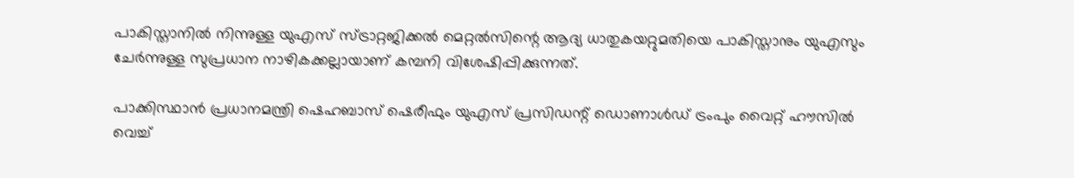പാകിസ്താനിൽ നിന്നുള്ള യുഎസ് സ്ട്രാറ്റജിക്കൽ മെറ്റൽസിന്റെ ആദ്യ ധാതുകയറ്റുമതിയെ പാകിസ്താനും യുഎസും ചേർന്നുള്ള സുപ്രധാന നാഴികക്കല്ലായാണ് കമ്പനി വിശേഷിപ്പിക്കുന്നത്.

പാക്കിസ്ഥാൻ പ്രധാനമന്ത്രി ഷെഹബാസ് ഷെരീഫും യുഎസ് പ്രസിഡന്റ് ഡൊണാൾഡ് ട്രംപും വൈറ്റ് ഹൗസിൽ വെച്ച്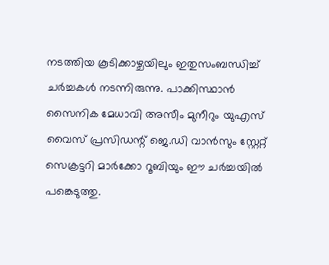നടത്തിയ കൂടിക്കാഴ്ചയിലും ഇതുസംബന്ധിച്ച് ചർച്ചകൾ നടന്നിരുന്നു. പാക്കിസ്ഥാൻ സൈനിക മേധാവി അസീം മുനീറും യുഎസ് വൈസ് പ്രസിഡന്റ് ജെ.ഡി വാൻസും സ്റ്റേറ്റ് സെക്രട്ടറി മാർക്കോ റൂബിയും ഈ ചർച്ചയിൽ പങ്കെടുത്തു.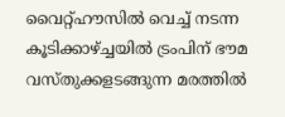വൈറ്റ്ഹൗസിൽ വെച്ച് നടന്ന കൂടിക്കാഴ്ച്ചയിൽ ട്രംപിന് ഭൗമ വസ്തുക്കളടങ്ങുന്ന മരത്തിൽ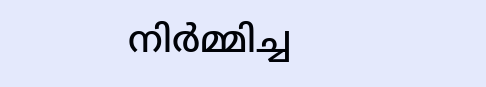നിർമ്മിച്ച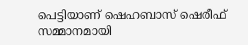പെട്ടിയാണ് ഷെഹബാസ് ഷെരീഫ് സമ്മാനമായി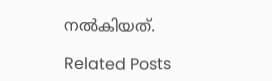നൽകിയത്.

Related Posts